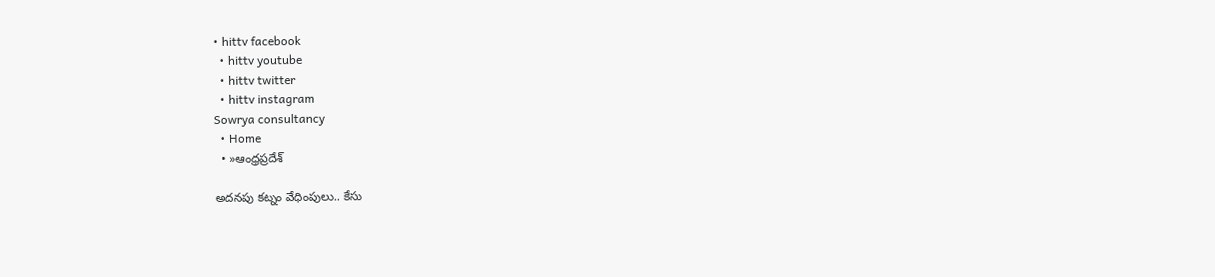• hittv facebook
  • hittv youtube
  • hittv twitter
  • hittv instagram
Sowrya consultancy
  • Home
  • »ఆంధ్రప్రదేశ్

అదనపు కట్నం వేధింపులు.. కేసు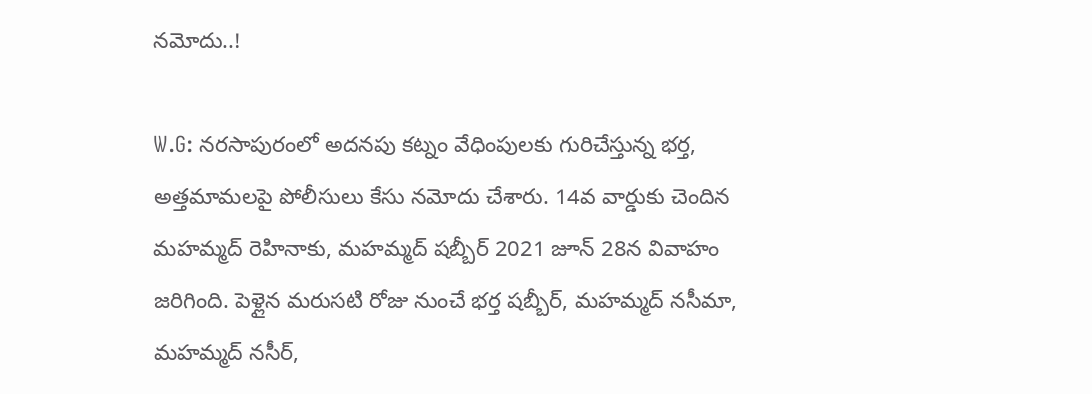నమోదు..!

W.G: నరసాపురంలో అదనపు కట్నం వేధింపులకు గురిచేస్తున్న భర్త, అత్తమామలపై పోలీసులు కేసు నమోదు చేశారు. 14వ వార్డుకు చెందిన మహమ్మద్ రెహినాకు, మహమ్మద్ షబ్బీర్ 2021 జూన్ 28న వివాహం జరిగింది. పెళ్లైన మరుసటి రోజు నుంచే భర్త షబ్బీర్, మహమ్మద్ నసీమా, మహమ్మద్ నసీర్,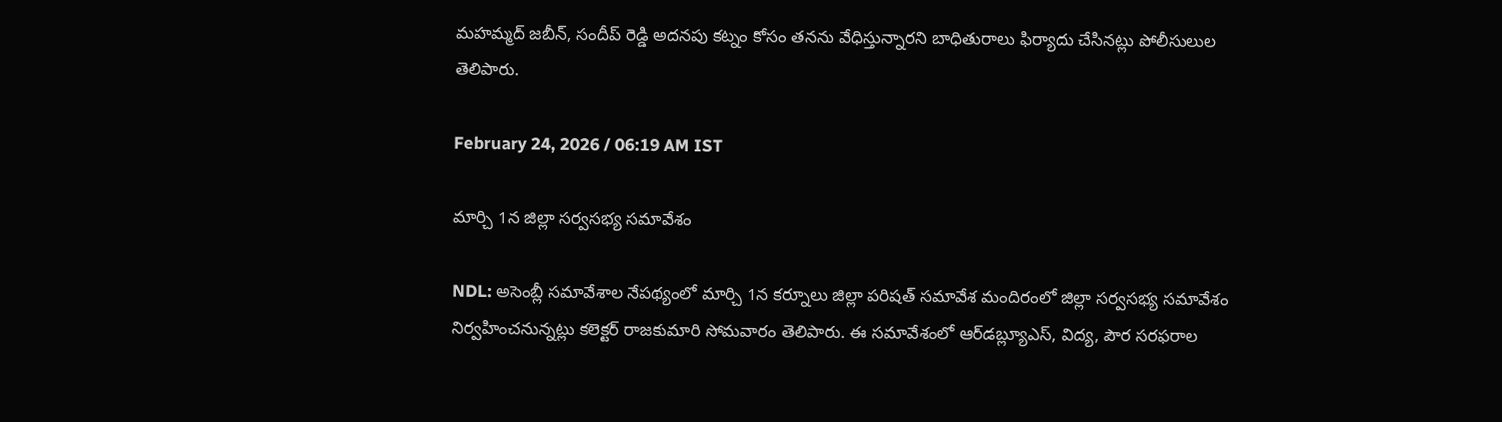మహమ్మద్ జబీన్, సందీప్ రెడ్డి అదనపు కట్నం కోసం తనను వేధిస్తున్నారని బాధితురాలు ఫిర్యాదు చేసినట్లు పోలీసులుల తెలిపారు.

February 24, 2026 / 06:19 AM IST

మార్చి 1న జిల్లా సర్వసభ్య సమావేశం

NDL: అసెంబ్లీ సమావేశాల నేపథ్యంలో మార్చి 1న కర్నూలు జిల్లా పరిషత్ సమావేశ మందిరంలో జిల్లా సర్వసభ్య సమావేశం నిర్వహించనున్నట్లు కలెక్టర్ రాజకుమారి సోమవారం తెలిపారు. ఈ సమావేశంలో ఆర్‌డబ్ల్యూఎస్, విద్య, పౌర సరఫరాల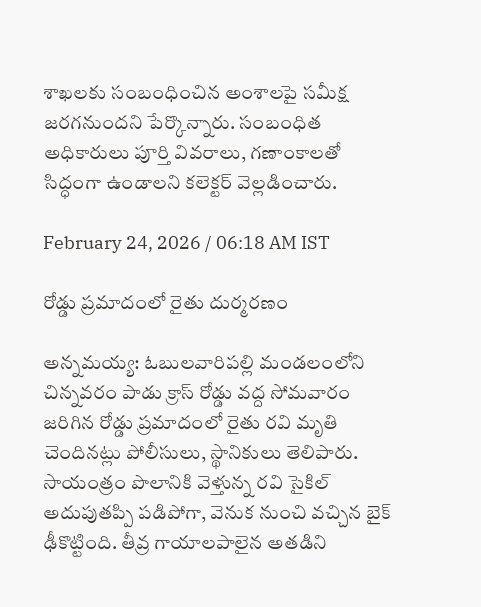శాఖలకు సంబంధించిన అంశాలపై సమీక్ష జరగనుందని పేర్కొన్నారు. సంబంధిత అధికారులు పూర్తి వివరాలు, గణాంకాలతో సిద్ధంగా ఉండాలని కలెక్టర్ వెల్లడించారు.

February 24, 2026 / 06:18 AM IST

రోడ్డు ప్రమాదంలో రైతు దుర్మరణం

అన్నమయ్య: ఓబులవారిపల్లి మండలంలోని చిన్నవరం పాడు క్రాస్ రోడ్డు వద్ద సోమవారం జరిగిన రోడ్డు ప్రమాదంలో రైతు రవి మృతి చెందినట్లు పోలీసులు, స్థానికులు తెలిపారు. సాయంత్రం పొలానికి వెళ్తున్న రవి సైకిల్ అదుపుతప్పి పడిపోగా, వెనుక నుంచి వచ్చిన బైక్ ఢీకొట్టింది. తీవ్ర గాయాలపాలైన అతడిని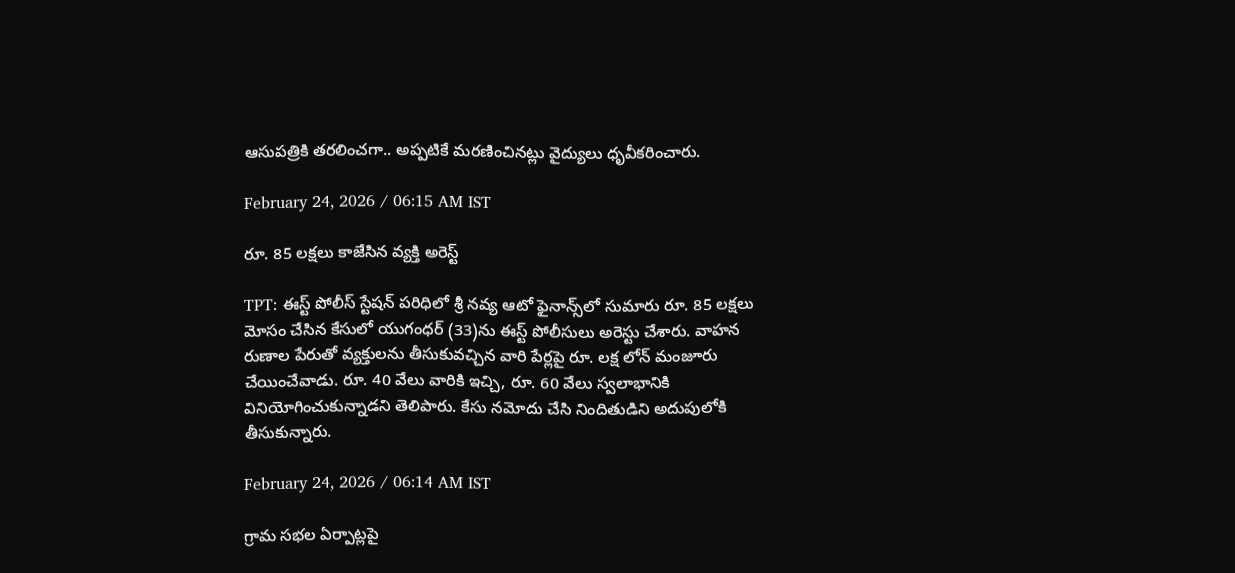ఆసుపత్రికి తరలించగా.. అప్పటికే మరణించినట్లు వైద్యులు ధృవీకరించారు.

February 24, 2026 / 06:15 AM IST

రూ. 85 లక్షలు కాజేసిన వ్యక్తి అరెస్ట్

TPT: ఈస్ట్ పోలీస్ స్టేషన్ పరిధిలో శ్రీ నవ్య ఆటో ఫైనాన్స్‌లో సుమారు రూ. 85 లక్షలు మోసం చేసిన కేసులో యుగంధర్ (33)ను ఈస్ట్ పోలీసులు అరెస్టు చేశారు. వాహన రుణాల పేరుతో వ్యక్తులను తీసుకువచ్చిన వారి పేర్లపై రూ. లక్ష లోన్ మంజూరు చేయించేవాడు. రూ. 40 వేలు వారికి ఇచ్చి, రూ. 60 వేలు స్వలాభానికి వినియోగించుకున్నాడని తెలిపారు. కేసు నమోదు చేసి నిందితుడిని అదుపులోకి తీసుకున్నారు.

February 24, 2026 / 06:14 AM IST

గ్రామ సభల ఏర్పాట్లపై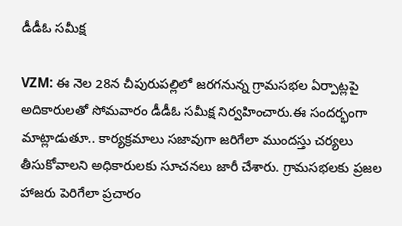డీడీఓ సమీక్ష

VZM: ఈ నెల 28న చీపురుపల్లిలో జరగనున్న గ్రామసభల ఏర్పాట్లపై అదికారులతో సోమవారం డీడీఓ సమీక్ష నిర్వహించారు.ఈ సందర్భంగా మాట్లాడుతూ.. కార్యక్రమాలు సజావుగా జరిగేలా ముందస్తు చర్యలు తీసుకోవాలని అధికారులకు సూచనలు జారీ చేశారు. గ్రామసభలకు ప్రజల హాజరు పెరిగేలా ప్రచారం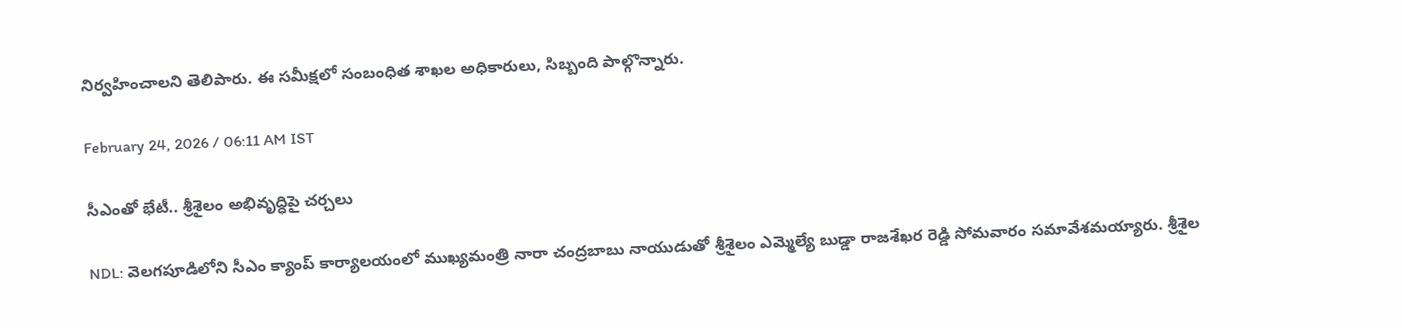నిర్వహించాలని తెలిపారు. ఈ సమీక్షలో సంబంధిత శాఖల అధికారులు, సిబ్బంది పాల్గొన్నారు.

February 24, 2026 / 06:11 AM IST

సీఎంతో భేటీ.. శ్రీశైలం అభివృద్ధిపై చర్చలు

NDL: వెలగపూడిలోని సీఎం క్యాంప్ కార్యాలయంలో ముఖ్యమంత్రి నారా చంద్రబాబు నాయుడుతో శ్రీశైలం ఎమ్మెల్యే బుడ్డా రాజశేఖర రెడ్డి సోమవారం సమావేశమయ్యారు. శ్రీశైల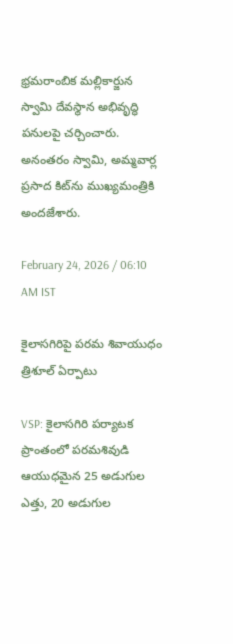భ్రమరాంబిక మల్లికార్జున స్వామి దేవస్థాన అభివృద్ధి పనులపై చర్చించారు. అనంతరం స్వామి, అమ్మవార్ల ప్రసాద కిట్‌ను ముఖ్యమంత్రికి అందజేశారు.

February 24, 2026 / 06:10 AM IST

కైలాసగిరిపై పరమ శివాయుధం త్రిశూల్‌ ఏర్పాటు

VSP: కైలాసగిరి పర్యాటక ప్రాంతంలో పరమశివుడి ఆయుధమైన 25 అడుగుల ఎత్తు, 20 అడుగుల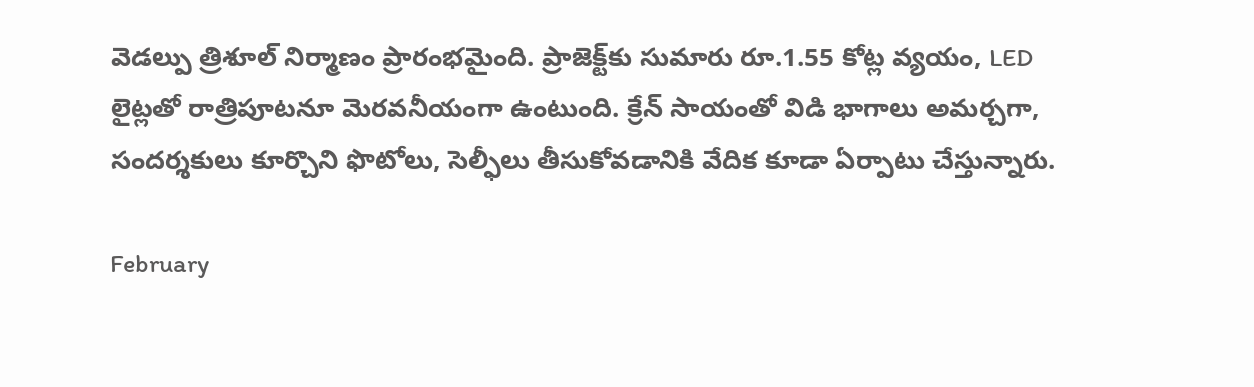వెడల్పు త్రిశూల్‌ నిర్మాణం ప్రారంభమైంది. ప్రాజెక్ట్‌కు సుమారు రూ.1.55 కోట్ల వ్యయం, LED లైట్లతో రాత్రిపూటనూ మెరవనీయంగా ఉంటుంది. క్రేన్‌ సాయంతో విడి భాగాలు అమర్చగా, సందర్శకులు కూర్చొని ఫొటోలు, సెల్ఫీలు తీసుకోవడానికి వేదిక కూడా ఏర్పాటు చేస్తున్నారు.

February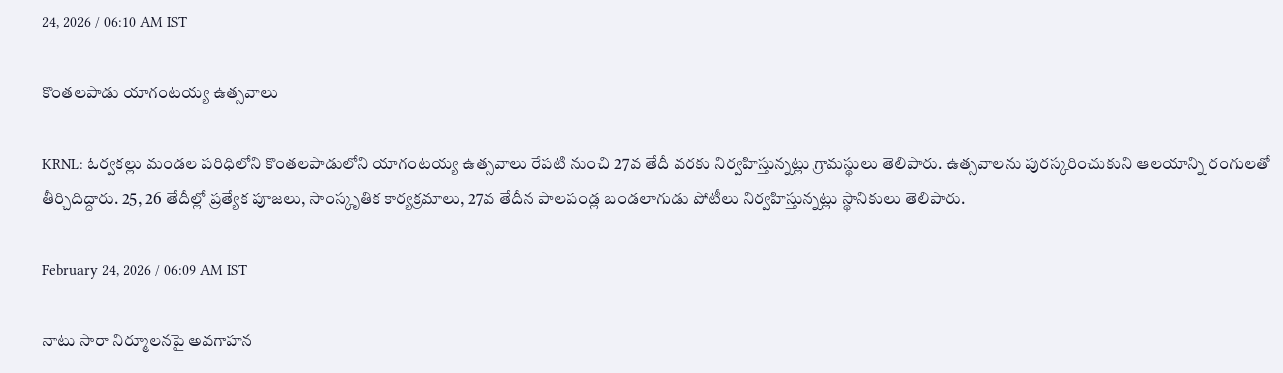24, 2026 / 06:10 AM IST

కొంతలపాడు యాగంటయ్య ఉత్సవాలు

KRNL: ఓర్వకల్లు మండల పరిధిలోని కొంతలపాడులోని యాగంటయ్య ఉత్సవాలు రేపటి నుంచి 27వ తేదీ వరకు నిర్వహిస్తున్నట్లు గ్రామస్థులు తెలిపారు. ఉత్సవాలను పురస్కరించుకుని ఆలయాన్ని రంగులతో తీర్చిదిద్దారు. 25, 26 తేదీల్లో ప్రత్యేక పూజలు, సాంస్కృతిక కార్యక్రమాలు, 27వ తేదీన పాలపండ్ల బండలాగుడు పోటీలు నిర్వహిస్తున్నట్లు స్థానికులు తెలిపారు.

February 24, 2026 / 06:09 AM IST

నాటు సారా నిర్మూలనపై అవగాహన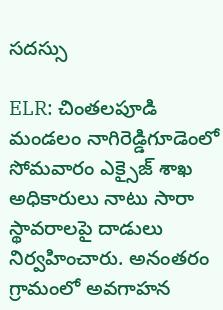సదస్సు

ELR: చింతలపూడి మండలం నాగిరెడ్డిగూడెంలో సోమవారం ఎక్సైజ్ శాఖ అధికారులు నాటు సారా స్థావరాలపై దాడులు నిర్వహించారు. అనంతరం గ్రామంలో అవగాహన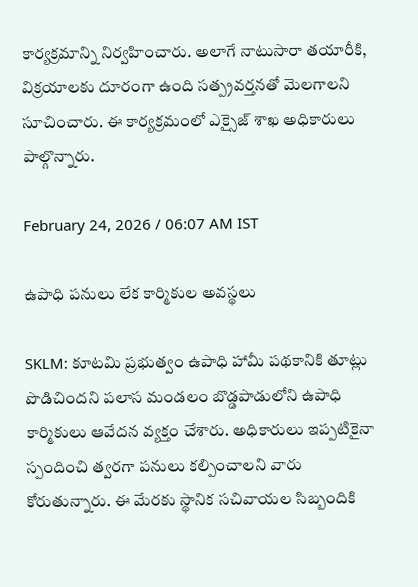కార్యక్రమాన్ని నిర్వహించారు. అలాగే నాటుసారా తయారీకి, విక్రయాలకు దూరంగా ఉంది సత్ప్రవర్తనతో మెలగాలని సూచించారు. ఈ కార్యక్రమంలో ఎక్సైజ్ శాఖ అధికారులు పాల్గొన్నారు.

February 24, 2026 / 06:07 AM IST

ఉపాధి పనులు లేక కార్మికుల అవస్థలు

SKLM: కూటమి ప్రభుత్వం ఉపాధి హామీ పథకానికి తూట్లు పొడిచిందని పలాస మండలం బొడ్డపాడులోని ఉపాధి కార్మికులు ఆవేదన వ్యక్తం చేశారు. అధికారులు ఇప్పటికైనా స్పందించి త్వరగా పనులు కల్పించాలని వారు కోరుతున్నారు. ఈ మేరకు స్థానిక సచివాయల సిబ్బందికి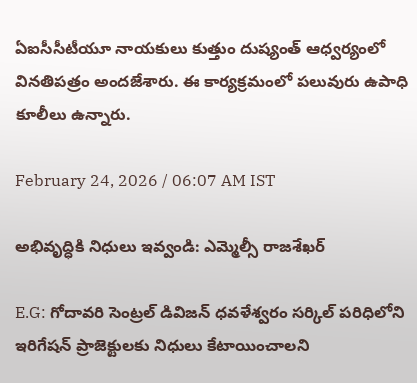ఏఐసీసీటీయూ నాయకులు కుత్తుం దుష్యంత్ ఆధ్వర్యంలో వినతిపత్రం అందజేశారు. ఈ కార్యక్రమంలో పలువురు ఉపాధి కూలీలు ఉన్నారు.

February 24, 2026 / 06:07 AM IST

అభివృద్ధికి నిధులు ఇవ్వండి: ఎమ్మెల్సీ రాజశేఖర్

E.G: గోదావరి సెంట్రల్ డివిజన్ ధవళేశ్వరం సర్కిల్ పరిధిలోని ఇరిగేషన్ ప్రాజెక్టులకు నిధులు కేటాయించాలని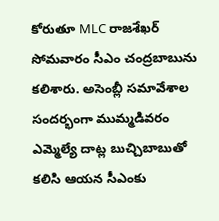కోరుతూ MLC రాజశేఖర్ సోమవారం సీఎం చంద్రబాబును కలిశారు. అసెంబ్లీ సమావేశాల సందర్భంగా ముమ్మడివరం ఎమ్మెల్యే దాట్ల బుచ్చిబాబుతో కలిసి ఆయన సీఎంకు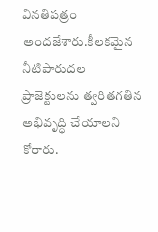వినతిపత్రం అందజేశారు.కీలకమైన నీటిపారుదల ప్రాజెక్టులను త్వరితగతిన అభివృద్ధి చేయాలని కోరారు.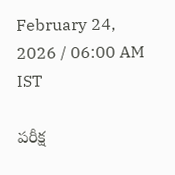February 24, 2026 / 06:00 AM IST

పరీక్ష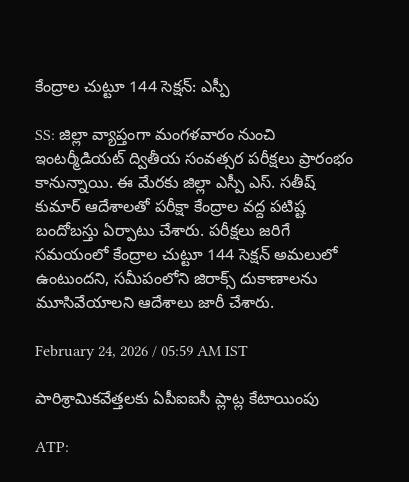కేంద్రాల చుట్టూ 144 సెక్షన్: ఎస్పీ

SS: జిల్లా వ్యాప్తంగా మంగళవారం నుంచి ఇంటర్మీడియట్ ద్వితీయ సంవత్సర పరీక్షలు ప్రారంభం కానున్నాయి. ఈ మేరకు జిల్లా ఎస్పీ ఎస్. సతీష్ కుమార్ ఆదేశాలతో పరీక్షా కేంద్రాల వద్ద పటిష్ట బందోబస్తు ఏర్పాటు చేశారు. పరీక్షలు జరిగే సమయంలో కేంద్రాల చుట్టూ 144 సెక్షన్ అమలులో ఉంటుందని, సమీపంలోని జిరాక్స్ దుకాణాలను మూసివేయాలని ఆదేశాలు జారీ చేశారు.

February 24, 2026 / 05:59 AM IST

పారిశ్రామికవేత్తలకు ఏపీఐఐసీ ప్లాట్ల కేటాయింపు

ATP: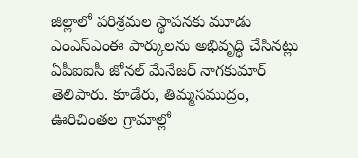జిల్లాలో పరిశ్రమల స్థాపనకు మూడు ఎంఎస్ఎంఈ పార్కులను అభివృద్ధి చేసినట్లు ఏపీఐఐసీ జోనల్ మేనేజర్ నాగకుమార్ తెలిపారు. కూడేరు, తిమ్మసముద్రం, ఊరిచింతల గ్రామాల్లో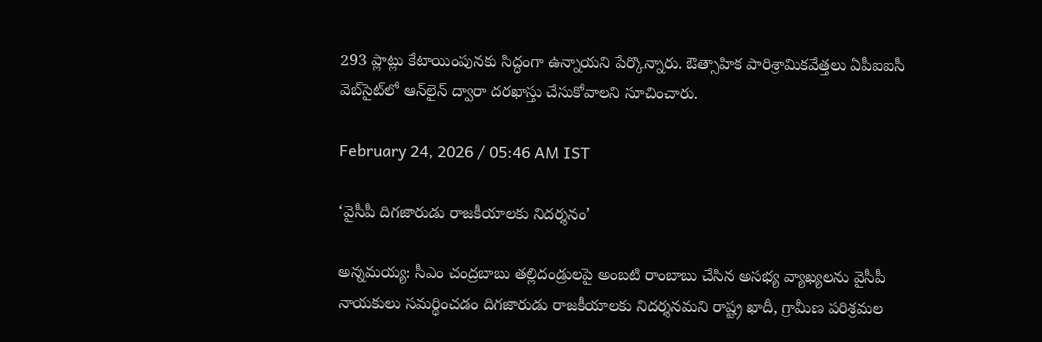293 ప్లాట్లు కేటాయింపునకు సిద్ధంగా ఉన్నాయని పేర్కొన్నారు. ఔత్సాహిక పారిశ్రామికవేత్తలు ఏపీఐఐసీ వెబ్‌సైట్‌లో ఆన్‌లైన్ ద్వారా దరఖాస్తు చేసుకోవాలని సూచించారు.

February 24, 2026 / 05:46 AM IST

‘వైసీపీ దిగజారుడు రాజకీయాలకు నిదర్శనం’

అన్నమయ్య: సీఎం చంద్రబాబు తల్లిదండ్రులపై అంబటి రాంబాబు చేసిన అసభ్య వ్యాఖ్యలను వైసీపీ నాయకులు సమర్థించడం దిగజారుడు రాజకీయాలకు నిదర్శనమని రాష్ట్ర ఖాదీ, గ్రామీణ పరిశ్రమల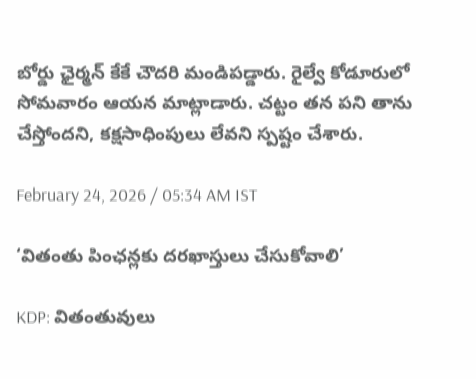బోర్డు ఛైర్మన్ కేకే చౌదరి మండిపడ్డారు. రైల్వే కోడూరులో సోమవారం ఆయన మాట్లాడారు. చట్టం తన పని తాను చేస్తోందని, కక్షసాధింపులు లేవని స్పష్టం చేశారు.

February 24, 2026 / 05:34 AM IST

‘వితంతు పింఛన్లకు దరఖాస్తులు చేసుకోవాలి’

KDP: వితంతువులు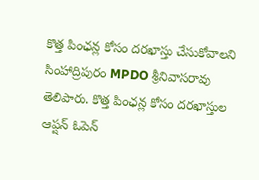కొత్త పింఛన్ల కోసం దరఖాస్తు చేసుకోవాలని సింహాద్రిపురం MPDO శ్రీనివాసరావు తెలిపారు. కొత్త పింఛన్ల కోసం దరఖాస్తుల ఆప్షన్ ఓపెన్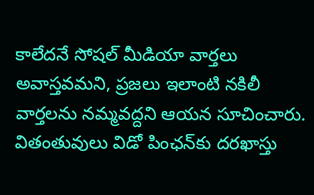కాలేదనే సోషల్ మీడియా వార్తలు అవాస్తవమని, ప్రజలు ఇలాంటి నకిలీ వార్తలను నమ్మవద్దని ఆయన సూచించారు. వితంతువులు విడో పింఛన్‌కు దరఖాస్తు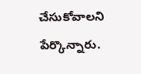చేసుకోవాలని పేర్కొన్నారు.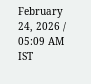February 24, 2026 / 05:09 AM IST